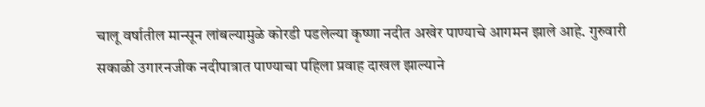चालू वर्षातील मान्सून लांबल्यामुळे कोरडी पडलेल्या कृष्णा नदीत अखेर पाण्याचे आगमन झाले आहे. गुरुवारी सकाळी उगारनजीक नदीपात्रात पाण्याचा पहिला प्रवाह दाखल झाल्याने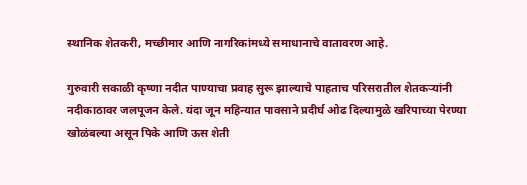स्थानिक शेतकरी, मच्छीमार आणि नागरिकांमध्ये समाधानाचे वातावरण आहे.

गुरुवारी सकाळी कृष्णा नदीत पाण्याचा प्रवाह सुरू झाल्याचे पाहताच परिसरातील शेतकऱ्यांनी नदीकाठावर जलपूजन केले. यंदा जून महिन्यात पावसाने प्रदीर्घ ओढ दिल्यामुळे खरिपाच्या पेरण्या खोळंबल्या असून पिके आणि ऊस शेती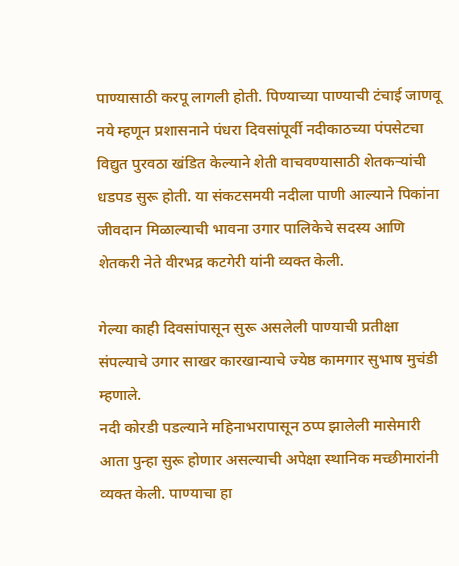पाण्यासाठी करपू लागली होती. पिण्याच्या पाण्याची टंचाई जाणवू नये म्हणून प्रशासनाने पंधरा दिवसांपूर्वी नदीकाठच्या पंपसेटचा विद्युत पुरवठा खंडित केल्याने शेती वाचवण्यासाठी शेतकऱ्यांची धडपड सुरू होती. या संकटसमयी नदीला पाणी आल्याने पिकांना जीवदान मिळाल्याची भावना उगार पालिकेचे सदस्य आणि शेतकरी नेते वीरभद्र कटगेरी यांनी व्यक्त केली.

गेल्या काही दिवसांपासून सुरू असलेली पाण्याची प्रतीक्षा संपल्याचे उगार साखर कारखान्याचे ज्येष्ठ कामगार सुभाष मुचंडी म्हणाले.
नदी कोरडी पडल्याने महिनाभरापासून ठप्प झालेली मासेमारी आता पुन्हा सुरू होणार असल्याची अपेक्षा स्थानिक मच्छीमारांनी व्यक्त केली. पाण्याचा हा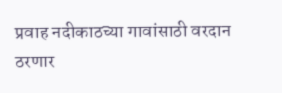प्रवाह नदीकाठच्या गावांसाठी वरदान ठरणार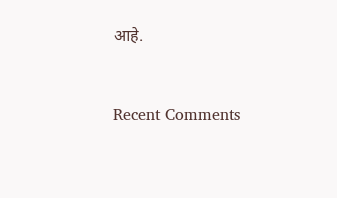आहे.


Recent Comments